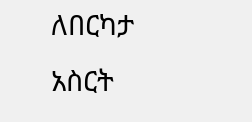ለበርካታ አስርት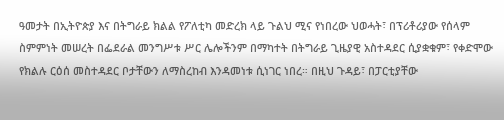ዓመታት በኢትዮጵያ እና በትግራይ ክልል የፖለቲካ መድረክ ላይ ጉልህ ሚና የነበረው ህወሓት፣ በፕሪቶሪያው የሰላም ስምምነት መሠረት በፌደራል መንግሥቱ ሥር ሌሎችንም በማካተት በትግራይ ጊዜያዊ አስተዳደር ሲያቋቁም፣ የቀድሞው የክልሉ ርዕሰ መስተዳደር ቦታቸውን ለማስረከብ እንዳመነቱ ሲነገር ነበረ። በዚህ ጉዳይ፣ በፓርቲያቸው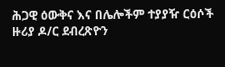ሕጋዊ ዕውቅና እና በሌሎችም ተያያዥ ርዕሶች ዙሪያ ዶ/ር ደብረጽዮን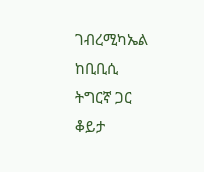ገብረሚካኤል ከቢቢሲ ትግርኛ ጋር ቆይታ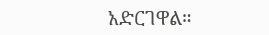አድርገዋል።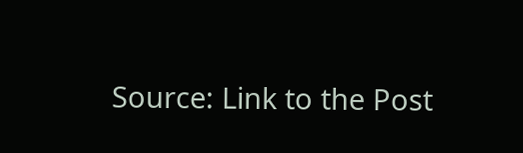Source: Link to the Post